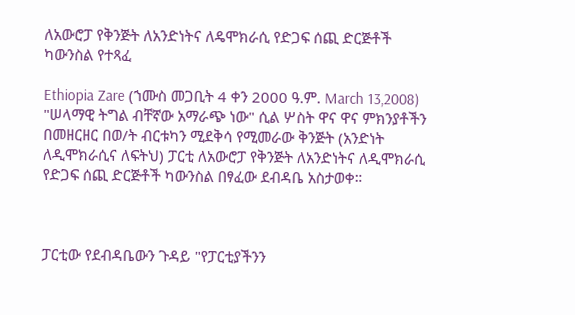ለአውሮፓ የቅንጅት ለአንድነትና ለዴሞክራሲ የድጋፍ ሰጪ ድርጅቶች ካውንስል የተጻፈ

Ethiopia Zare (ኀሙስ መጋቢት 4 ቀን 2000 ዓ.ም. March 13,2008) "ሠላማዊ ትግል ብቸኛው አማራጭ ነው" ሲል ሦስት ዋና ዋና ምክንያቶችን በመዘርዘር በወ/ት ብርቱካን ሚደቅሳ የሚመራው ቅንጅት (አንድነት ለዲሞክራሲና ለፍትህ) ፓርቲ ለአውሮፓ የቅንጅት ለአንድነትና ለዲሞክራሲ የድጋፍ ሰጪ ድርጅቶች ካውንስል በፃፈው ደብዳቤ አስታወቀ።



ፓርቲው የደብዳቤውን ጉዳይ "የፓርቲያችንን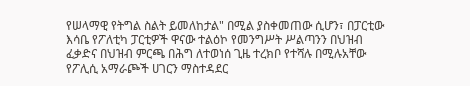የሠላማዊ የትግል ስልት ይመለከታል" በሚል ያስቀመጠው ሲሆን፣ በፓርቲው እሳቤ የፖለቲካ ፓርቲዎች ዋናው ተልዕኮ የመንግሥት ሥልጣንን በህዝብ ፈቃድና በህዝብ ምርጫ በሕግ ለተወነሰ ጊዜ ተረክቦ የተሻሉ በሚሉአቸው የፖሊሲ አማራጮች ሀገርን ማስተዳደር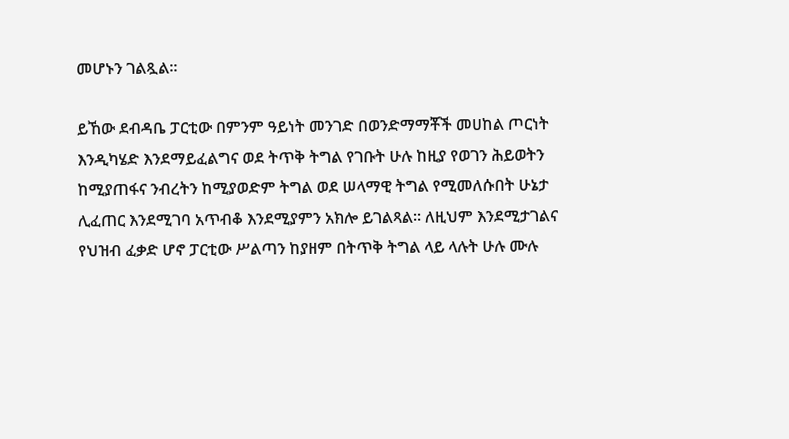መሆኑን ገልጿል።

ይኸው ደብዳቤ ፓርቲው በምንም ዓይነት መንገድ በወንድማማቾች መሀከል ጦርነት እንዲካሄድ እንደማይፈልግና ወደ ትጥቅ ትግል የገቡት ሁሉ ከዚያ የወገን ሕይወትን ከሚያጠፋና ንብረትን ከሚያወድም ትግል ወደ ሠላማዊ ትግል የሚመለሱበት ሁኔታ ሊፈጠር እንደሚገባ አጥብቆ እንደሚያምን አክሎ ይገልጻል። ለዚህም እንደሚታገልና የህዝብ ፈቃድ ሆኖ ፓርቲው ሥልጣን ከያዘም በትጥቅ ትግል ላይ ላሉት ሁሉ ሙሉ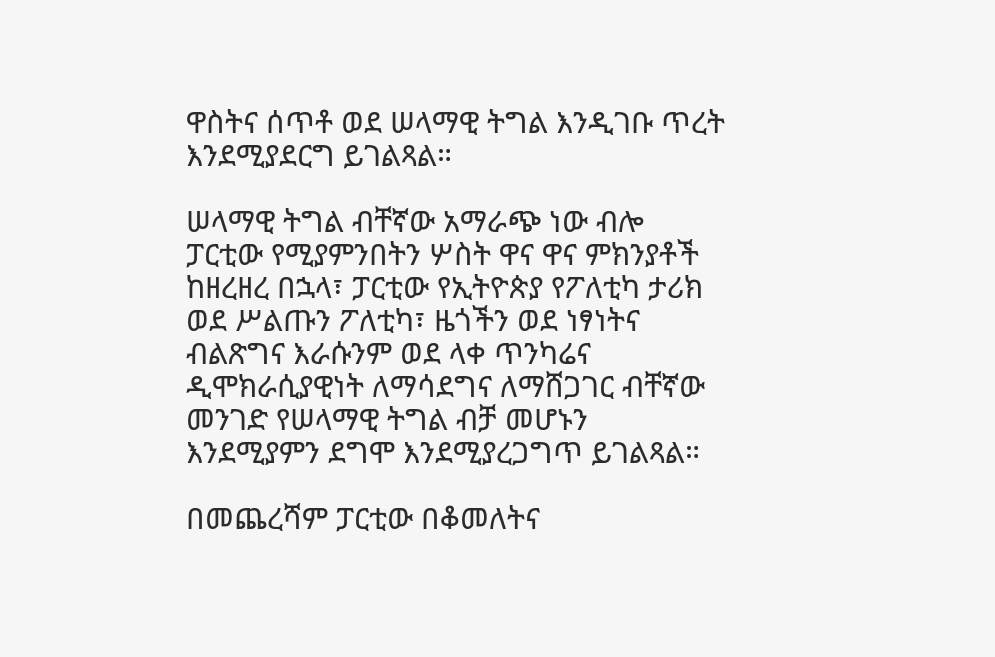ዋስትና ሰጥቶ ወደ ሠላማዊ ትግል እንዲገቡ ጥረት እንደሚያደርግ ይገልጻል።

ሠላማዊ ትግል ብቸኛው አማራጭ ነው ብሎ ፓርቲው የሚያምንበትን ሦስት ዋና ዋና ምክንያቶች ከዘረዘረ በኋላ፣ ፓርቲው የኢትዮጵያ የፖለቲካ ታሪክ ወደ ሥልጡን ፖለቲካ፣ ዜጎችን ወደ ነፃነትና ብልጽግና እራሱንም ወደ ላቀ ጥንካሬና ዲሞክራሲያዊነት ለማሳደግና ለማሸጋገር ብቸኛው መንገድ የሠላማዊ ትግል ብቻ መሆኑን እንደሚያምን ደግሞ እንደሚያረጋግጥ ይገልጻል።

በመጨረሻም ፓርቲው በቆመለትና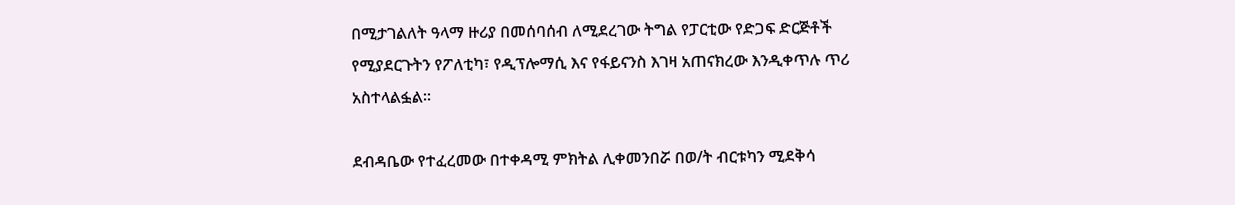በሚታገልለት ዓላማ ዙሪያ በመሰባሰብ ለሚደረገው ትግል የፓርቲው የድጋፍ ድርጅቶች የሚያደርጉትን የፖለቲካ፣ የዲፕሎማሲ እና የፋይናንስ እገዛ አጠናክረው እንዲቀጥሉ ጥሪ አስተላልፏል።

ደብዳቤው የተፈረመው በተቀዳሚ ምክትል ሊቀመንበሯ በወ/ት ብርቱካን ሚደቅሳ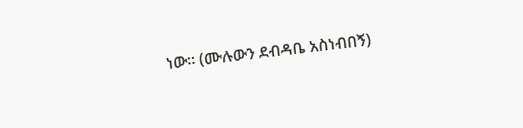ነው። (ሙሉውን ደብዳቤ አስነብበኝ)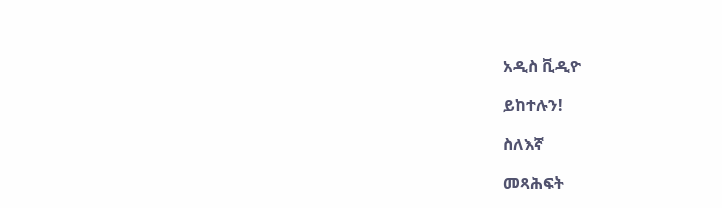አዲስ ቪዲዮ

ይከተሉን!

ስለእኛ

መጻሕፍት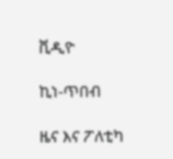ቪዲዮ

ኪነ-ጥበብ

ዜና እና ፖለቲካ